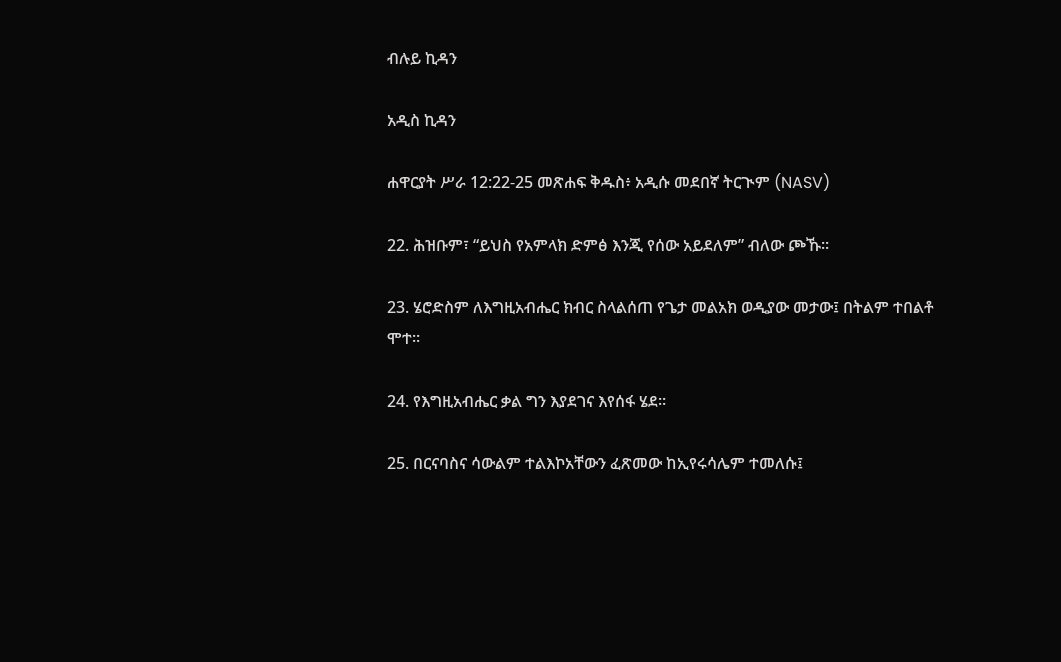ብሉይ ኪዳን

አዲስ ኪዳን

ሐዋርያት ሥራ 12:22-25 መጽሐፍ ቅዱስ፥ አዲሱ መደበኛ ትርጒም (NASV)

22. ሕዝቡም፣ “ይህስ የአምላክ ድምፅ እንጂ የሰው አይደለም” ብለው ጮኹ።

23. ሄሮድስም ለእግዚአብሔር ክብር ስላልሰጠ የጌታ መልአክ ወዲያው መታው፤ በትልም ተበልቶ ሞተ።

24. የእግዚአብሔር ቃል ግን እያደገና እየሰፋ ሄደ።

25. በርናባስና ሳውልም ተልእኮአቸውን ፈጽመው ከኢየሩሳሌም ተመለሱ፤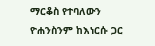ማርቆስ የተባለውን ዮሐንስንም ከእነርሱ ጋር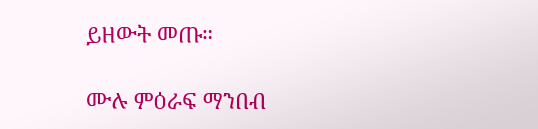ይዘውት መጡ።

ሙሉ ምዕራፍ ማንበብ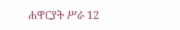ሐዋርያት ሥራ 12